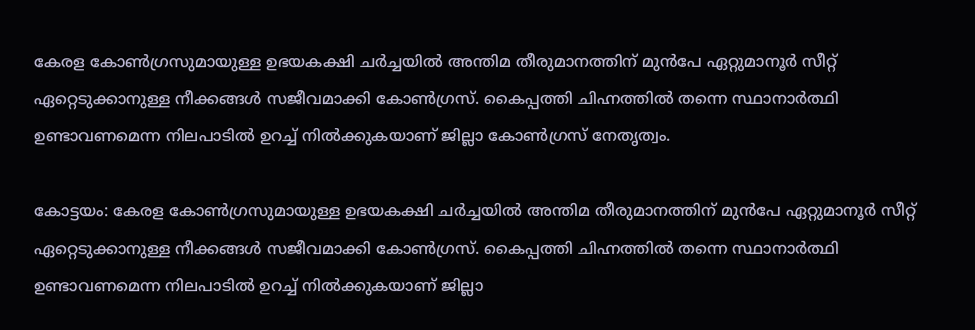കേരള കോൺഗ്രസുമായുള്ള ഉഭയകക്ഷി ചർച്ചയിൽ അന്തിമ തീരുമാനത്തിന് മുന്‍പേ ഏറ്റുമാനൂർ സീറ്റ് ഏറ്റെടുക്കാനുള്ള നീക്കങ്ങൾ സജീവമാക്കി കോൺഗ്രസ്. കൈപ്പത്തി ചിഹ്നത്തിൽ തന്നെ സ്ഥാനാർത്ഥി ഉണ്ടാവണമെന്ന നിലപാടിൽ ഉറച്ച് നിൽക്കുകയാണ് ജില്ലാ കോൺഗ്രസ് നേതൃത്വം.

കോട്ടയം: കേരള കോൺഗ്രസുമായുള്ള ഉഭയകക്ഷി ചർച്ചയിൽ അന്തിമ തീരുമാനത്തിന് മുന്‍പേ ഏറ്റുമാനൂർ സീറ്റ് ഏറ്റെടുക്കാനുള്ള നീക്കങ്ങൾ സജീവമാക്കി കോൺഗ്രസ്. കൈപ്പത്തി ചിഹ്നത്തിൽ തന്നെ സ്ഥാനാർത്ഥി ഉണ്ടാവണമെന്ന നിലപാടിൽ ഉറച്ച് നിൽക്കുകയാണ് ജില്ലാ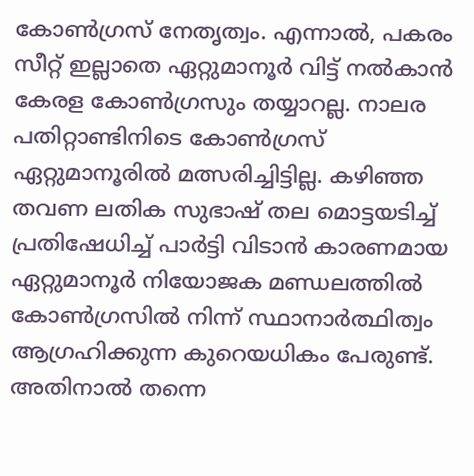കോൺഗ്രസ് നേതൃത്വം. എന്നാൽ, പകരം സീറ്റ് ഇല്ലാതെ ഏറ്റുമാനൂർ വിട്ട് നൽകാൻ കേരള കോൺഗ്രസും തയ്യാറല്ല. നാലര പതിറ്റാണ്ടിനിടെ കോൺഗ്രസ് ഏറ്റുമാനൂരിൽ മത്സരിച്ചിട്ടില്ല. കഴിഞ്ഞ തവണ ലതിക സുഭാഷ് തല മൊട്ടയടിച്ച് പ്രതിഷേധിച്ച് പാർട്ടി വിടാൻ കാരണമായ ഏറ്റുമാനൂ‍ർ നിയോജക മണ്ഡലത്തിൽ കോണ്‍ഗ്രസിൽ നിന്ന് സ്ഥാനാര്‍ത്ഥിത്വം ആഗ്രഹിക്കുന്ന കുറെയധികം പേരുണ്ട്. അതിനാൽ തന്നെ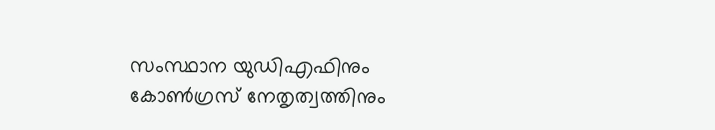സംസ്ഥാന യുഡിഎഫിനും കോണ്‍ഗ്രസ് നേതൃത്വത്തിനും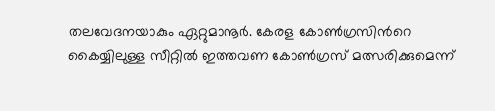തലവേദനയാകും ഏറ്റുമാനൂർ. കേരള കോൺഗ്രസിന്‍റെ കൈയ്യിലുള്ള സീറ്റിൽ ഇത്തവണ കോൺഗ്രസ് മത്സരിക്കുമെന്ന്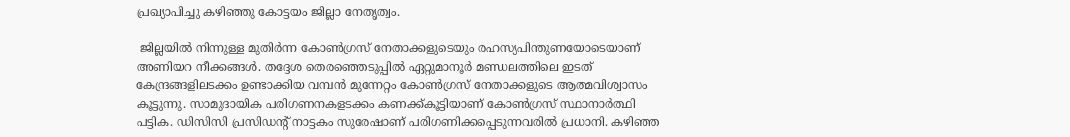പ്രഖ്യാപിച്ചു കഴിഞ്ഞു കോട്ടയം ജില്ലാ നേതൃത്വം.

 ജില്ലയിൽ നിന്നുള്ള മുതിർന്ന കോൺഗ്രസ് നേതാക്കളുടെയും രഹസ്യപിന്തുണയോടെയാണ് അണിയറ നീക്കങ്ങൾ. തദ്ദേശ തെരഞ്ഞെടുപ്പിൽ ഏറ്റുമാനൂർ മണ്ഡലത്തിലെ ഇടത് കേന്ദ്രങ്ങളിലടക്കം ഉണ്ടാക്കിയ വമ്പൻ മുന്നേറ്റം കോൺഗ്രസ് നേതാക്കളുടെ ആത്മവിശ്വാസം കൂട്ടുന്നു. സാമുദായിക പരിഗണനകളടക്കം കണക്ക്കൂട്ടിയാണ് കോൺഗ്രസ് സ്ഥാനാർത്ഥി പട്ടിക. ഡിസിസി പ്രസിഡന്‍റ് നാട്ടകം സുരേഷാണ് പരിഗണിക്കപ്പെടുന്നവരിൽ പ്രധാനി. കഴിഞ്ഞ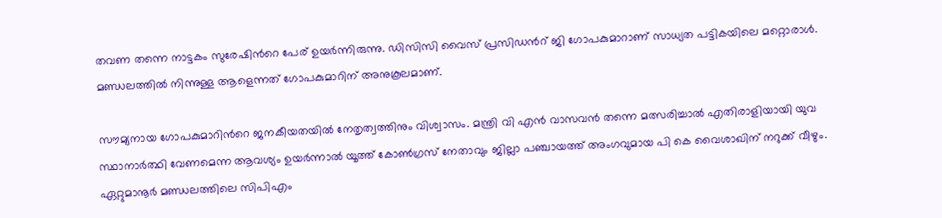തവണ തന്നെ നാട്ടകം സുരേഷിന്‍റെ പേര് ഉയർന്നിരുന്നു. ഡിസിസി വൈസ് പ്രസിഡന്‍റ് ജി ഗോപകുമാറാണ് സാധ്യത പട്ടികയിലെ മറ്റൊരാൾ. മണ്ഡലത്തിൽ നിന്നുള്ള ആളെന്നത് ഗോപകുമാറിന് അനുകൂലമാണ്.

സൗമ്യനായ ഗോപകുമാറിന്‍റെ ജനകീയതയിൽ നേതൃത്വത്തിനും വിശ്വാസം. മന്ത്രി വി എൻ വാസവൻ തന്നെ മത്സരിച്ചാൽ എതിരാളിയായി യുവ സ്ഥാനാർത്ഥി വേണമെന്ന ആവശ്യം ഉയർന്നാൽ യൂത്ത് കോൺഗ്രസ് നേതാവും ജില്ലാ പഞ്ചായത്ത് അംഗവുമായ പി കെ വൈശാഖിന് നറുക്ക് വീഴും. ഏറ്റുമാനൂർ മണ്ഡലത്തിലെ സിപിഎം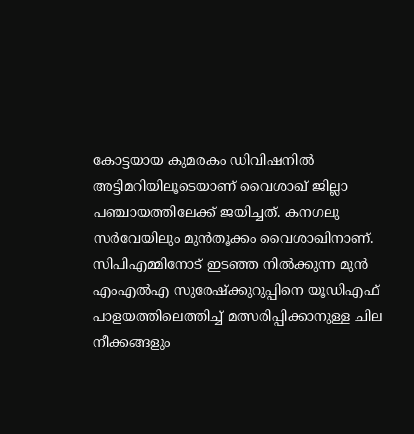കോട്ടയായ കുമരകം ഡിവിഷനിൽ അട്ടിമറിയിലൂടെയാണ് വൈശാഖ് ജില്ലാ പഞ്ചായത്തിലേക്ക് ജയിച്ചത്. കനഗലു സർവേയിലും മുൻതൂക്കം വൈശാഖിനാണ്. സിപിഎമ്മിനോട് ഇടഞ്ഞ നിൽക്കുന്ന മുൻ എംഎൽഎ സുരേഷ്ക്കുറുപ്പിനെ യൂഡിഎഫ് പാളയത്തിലെത്തിച്ച് മത്സരിപ്പിക്കാനുള്ള ചില നീക്കങ്ങളും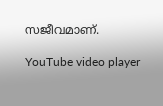സജീവമാണ്.

YouTube video player